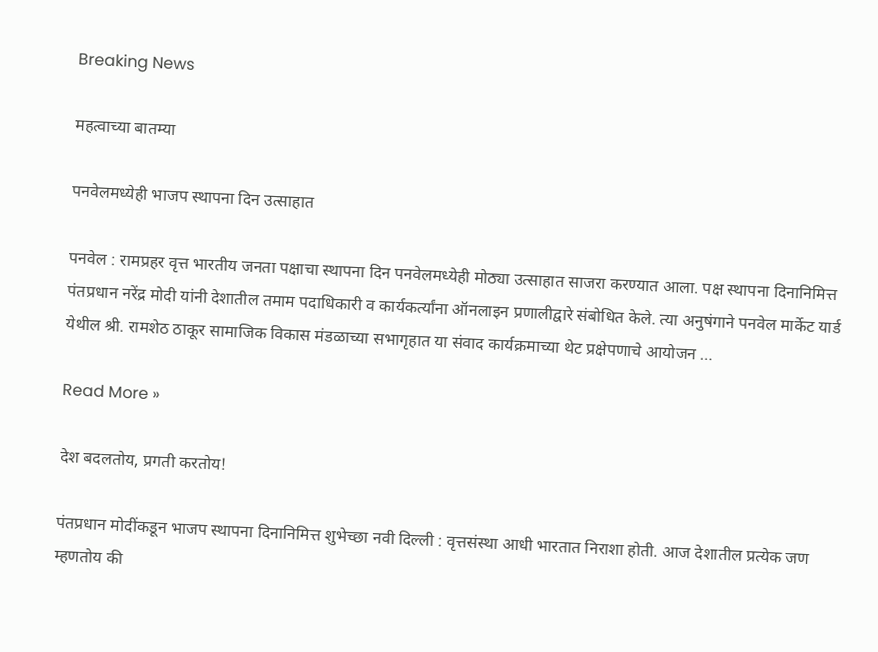Breaking News

महत्वाच्या बातम्या

पनवेलमध्येही भाजप स्थापना दिन उत्साहात

पनवेल : रामप्रहर वृत्त भारतीय जनता पक्षाचा स्थापना दिन पनवेलमध्येही मोठ्या उत्साहात साजरा करण्यात आला. पक्ष स्थापना दिनानिमित्त पंतप्रधान नरेंद्र मोदी यांनी देशातील तमाम पदाधिकारी व कार्यकर्त्यांना ऑनलाइन प्रणालीद्वारे संबोधित केले. त्या अनुषंगाने पनवेल मार्केट यार्ड येथील श्री. रामशेठ ठाकूर सामाजिक विकास मंडळाच्या सभागृहात या संवाद कार्यक्रमाच्या थेट प्रक्षेपणाचे आयोजन …

Read More »

देश बदलतोय, प्रगती करतोय!

पंतप्रधान मोदींकडून भाजप स्थापना दिनानिमित्त शुभेच्छा नवी दिल्ली : वृत्तसंस्था आधी भारतात निराशा होती. आज देशातील प्रत्येक जण म्हणतोय की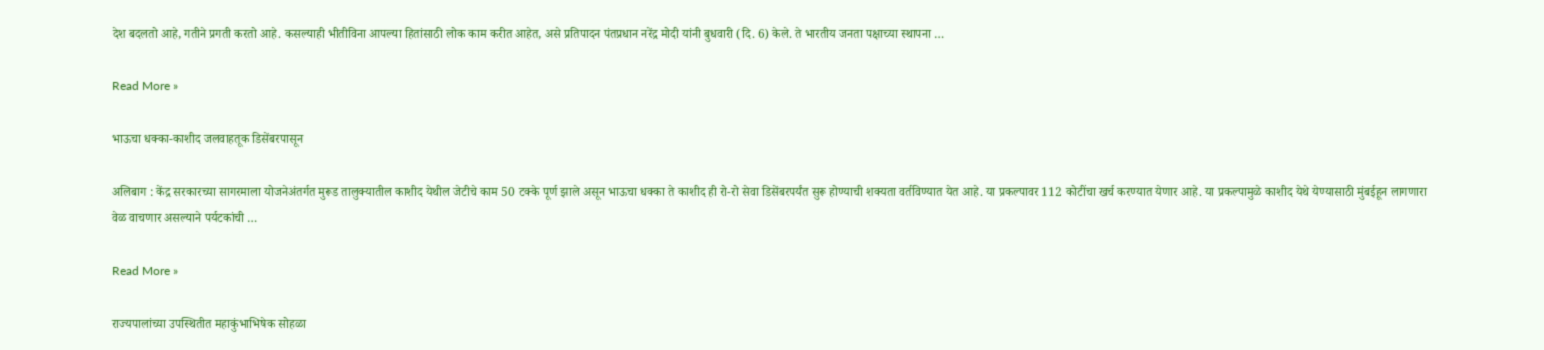देश बदलतो आहे, गतीने प्रगती करतो आहे. कसल्याही भीतीविना आपल्या हितांसाठी लोक काम करीत आहेत, असे प्रतिपादन पंतप्रधान नरेंद्र मोदी यांनी बुधवारी (दि. 6) केले. ते भारतीय जनता पक्षाच्या स्थापना …

Read More »

भाऊचा धक्का-काशीद जलवाहतूक डिसेंबरपासून

अलिबाग : केंद्र सरकारच्या सागरमाला योजनेअंतर्गत मुरूड तालुक्यातील काशीद येथील जेटीचे काम 50 टक्के पूर्ण झाले असून भाऊचा धक्का ते काशीद ही रो-रो सेवा डिसेंबरपर्यंत सुरू होण्याची शक्यता वर्तविण्यात येत आहे. या प्रकल्पावर 112 कोटींचा खर्च करण्यात येणार आहे. या प्रकल्पामुळे काशीद येथे येण्यासाठी मुंबईहून लागणारा वेळ वाचणार असल्याने पर्यटकांची …

Read More »

राज्यपालांच्या उपस्थितीत महाकुंभाभिषेक सोहळा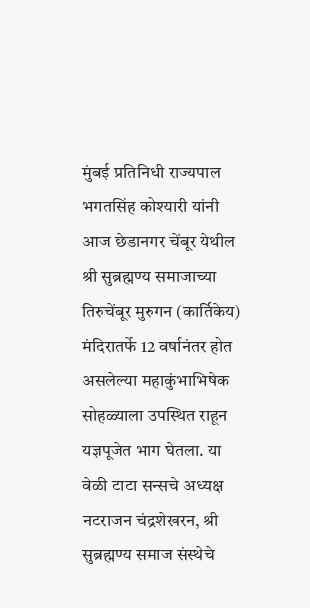मुंबई प्रतिनिधी राज्यपाल भगतसिंह कोश्यारी यांनी आज छेडानगर चेंबूर येथील श्री सुब्रह्मण्य समाजाच्या तिरुचेंबूर मुरुगन (कार्तिकेय) मंदिरातर्फे 12 वर्षानंतर होत असलेल्या महाकुंभाभिषेक सोहळ्याला उपस्थित राहून यज्ञपूजेत भाग घेतला. या वेळी टाटा सन्सचे अध्यक्ष नटराजन चंद्रशेखरन, श्री सुब्रह्मण्य समाज संस्थेचे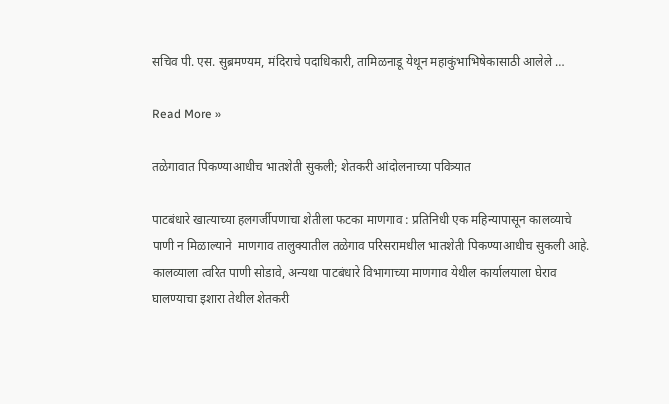सचिव पी. एस. सुब्रमण्यम, मंदिराचे पदाधिकारी, तामिळनाडू येथून महाकुंभाभिषेकासाठी आलेले …

Read More »

तळेगावात पिकण्याआधीच भातशेती सुकली; शेतकरी आंदोलनाच्या पवित्र्यात

पाटबंधारे खात्याच्या हलगर्जीपणाचा शेतीला फटका माणगाव : प्रतिनिधी एक महिन्यापासून कालव्याचे पाणी न मिळाल्याने  माणगाव तालुक्यातील तळेगाव परिसरामधील भातशेती पिकण्याआधीच सुकली आहे. कालव्याला त्वरित पाणी सोडावे, अन्यथा पाटबंधारे विभागाच्या माणगाव येथील कार्यालयाला घेराव घालण्याचा इशारा तेथील शेतकरी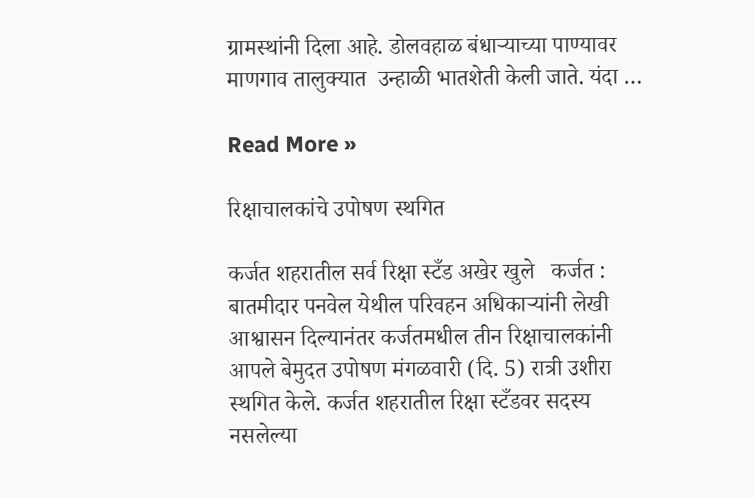ग्रामस्थांनी दिला आहे. डोलवहाळ बंधार्‍याच्या पाण्यावर माणगाव तालुक्यात  उन्हाळी भातशेती केली जाते. यंदा …

Read More »

रिक्षाचालकांचे उपोषण स्थगित

कर्जत शहरातील सर्व रिक्षा स्टँड अखेर खुले   कर्जत : बातमीदार पनवेल येथील परिवहन अधिकार्‍यांनी लेखी आश्वासन दिल्यानंतर कर्जतमधील तीन रिक्षाचालकांनी आपले बेमुदत उपोषण मंगळवारी (दि. 5) रात्री उशीरा स्थगित केले. कर्जत शहरातील रिक्षा स्टँडवर सदस्य नसलेल्या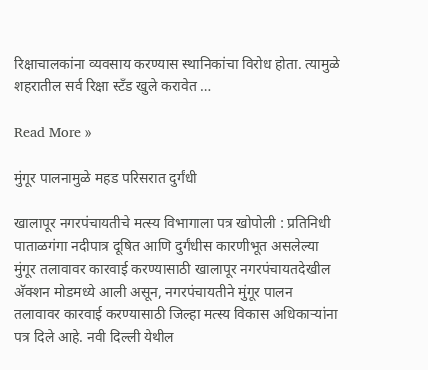रिक्षाचालकांना व्यवसाय करण्यास स्थानिकांचा विरोध होता. त्यामुळे शहरातील सर्व रिक्षा स्टँड खुले करावेत …

Read More »

मुंगूर पालनामुळे महड परिसरात दुर्गंधी

खालापूर नगरपंचायतीचे मत्स्य विभागाला पत्र खोपोली : प्रतिनिधी पाताळगंगा नदीपात्र दूषित आणि दुर्गंधीस कारणीभूत असलेल्या मुंगूर तलावावर कारवाई करण्यासाठी खालापूर नगरपंचायतदेखील अ‍ॅक्शन मोडमध्ये आली असून, नगरपंचायतीने मुंगूर पालन तलावावर कारवाई करण्यासाठी जिल्हा मत्स्य विकास अधिकार्‍यांना पत्र दिले आहे. नवी दिल्ली येथील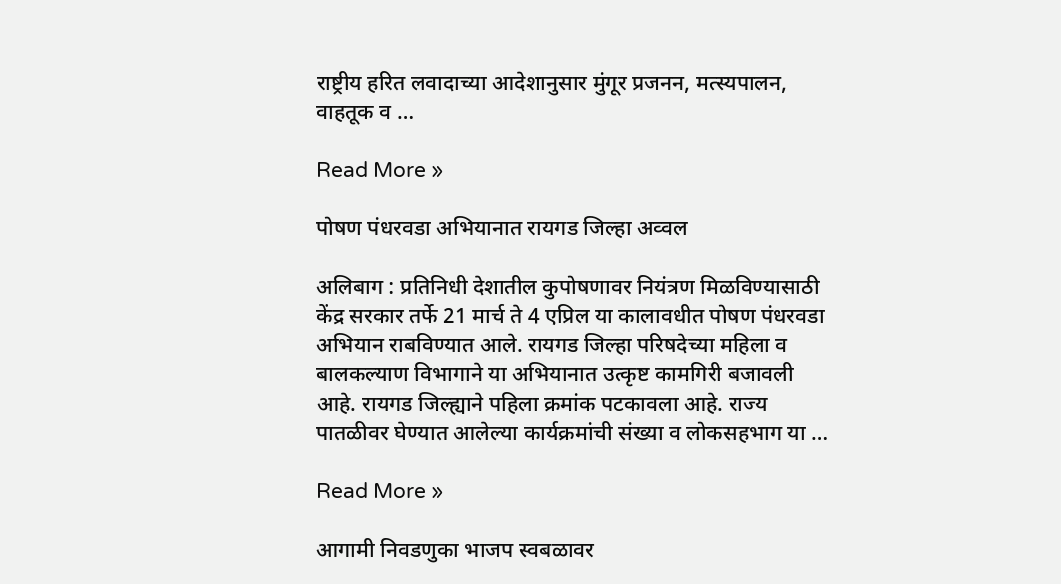राष्ट्रीय हरित लवादाच्या आदेशानुसार मुंगूर प्रजनन, मत्स्यपालन, वाहतूक व …

Read More »

पोषण पंधरवडा अभियानात रायगड जिल्हा अव्वल

अलिबाग : प्रतिनिधी देशातील कुपोषणावर नियंत्रण मिळविण्यासाठी केंद्र सरकार तर्फे 21 मार्च ते 4 एप्रिल या कालावधीत पोषण पंधरवडा अभियान राबविण्यात आले. रायगड जिल्हा परिषदेच्या महिला व बालकल्याण विभागाने या अभियानात उत्कृष्ट कामगिरी बजावली आहे. रायगड जिल्ह्याने पहिला क्रमांक पटकावला आहे. राज्य पातळीवर घेण्यात आलेल्या कार्यक्रमांची संख्या व लोकसहभाग या …

Read More »

आगामी निवडणुका भाजप स्वबळावर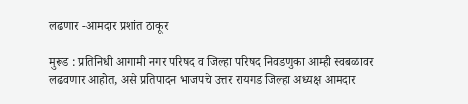लढणार -आमदार प्रशांत ठाकूर

मुरूड : प्रतिनिधी आगामी नगर परिषद व जिल्हा परिषद निवडणुका आम्ही स्वबळावर लढवणार आहोत, असे प्रतिपादन भाजपचे उत्तर रायगड जिल्हा अध्यक्ष आमदार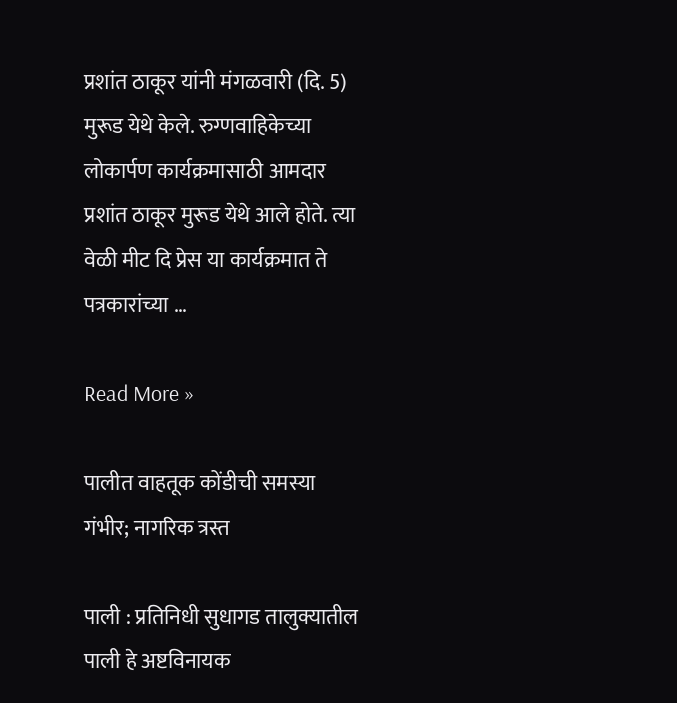प्रशांत ठाकूर यांनी मंगळवारी (दि. 5) मुरूड येथे केले. रुग्णवाहिकेच्या लोकार्पण कार्यक्रमासाठी आमदार प्रशांत ठाकूर मुरूड येथे आले होते. त्या वेळी मीट दि प्रेस या कार्यक्रमात ते पत्रकारांच्या …

Read More »

पालीत वाहतूक कोंडीची समस्या गंभीर; नागरिक त्रस्त

पाली : प्रतिनिधी सुधागड तालुक्यातील पाली हे अष्टविनायक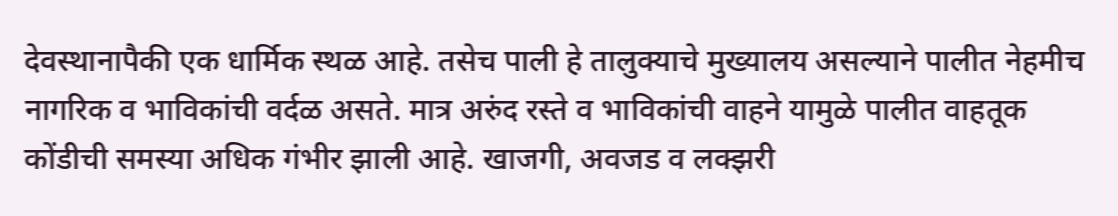देवस्थानापैकी एक धार्मिक स्थळ आहे. तसेच पाली हे तालुक्याचे मुख्यालय असल्याने पालीत नेहमीच नागरिक व भाविकांची वर्दळ असते. मात्र अरुंद रस्ते व भाविकांची वाहने यामुळे पालीत वाहतूक कोंडीची समस्या अधिक गंभीर झाली आहे. खाजगी, अवजड व लक्झरी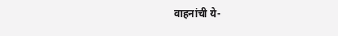वाहनांची ये-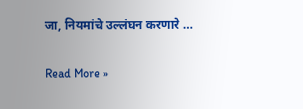जा, नियमांचे उल्लंघन करणारे …

Read More »